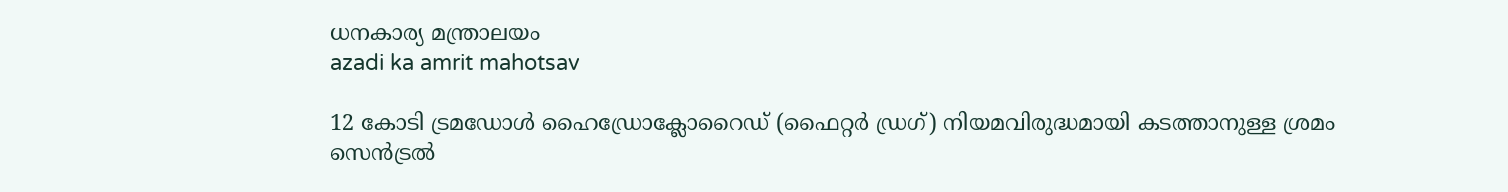ധനകാര്യ മന്ത്രാലയം
azadi ka amrit mahotsav

12 കോടി ട്രമഡോൾ ഹൈഡ്രോക്ലോറൈഡ് (ഫൈറ്റർ ഡ്രഗ്) നിയമവിരുദ്ധമായി കടത്താനുള്ള ശ്രമം സെൻട്രൽ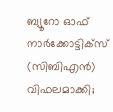ബ്യൂറോ ഓഫ് നാർക്കോട്ടിക്സ് (സിബിഎൻ) വിഫലമാക്കി;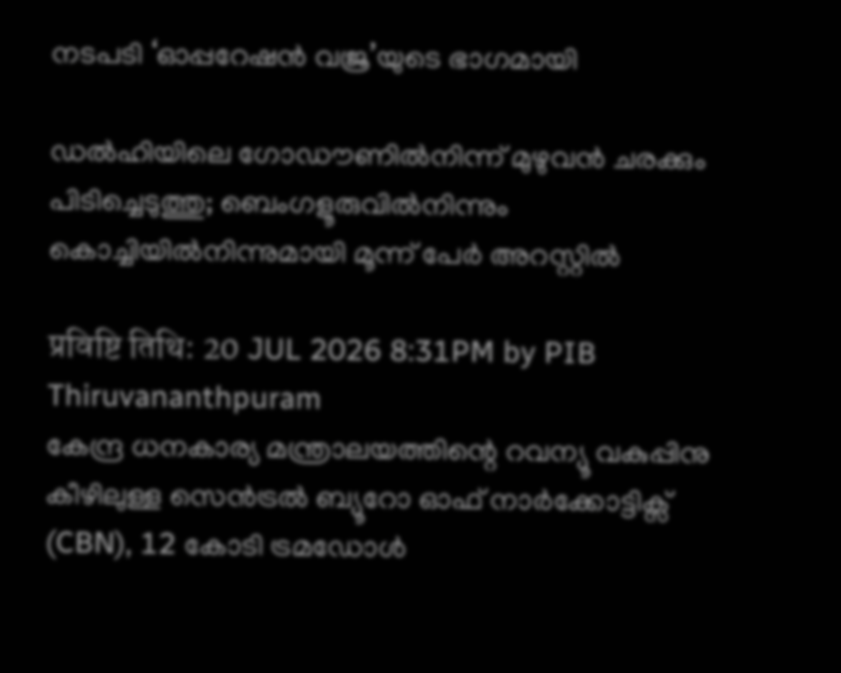നടപടി ‘ഓപ്പറേഷൻ വജ്ര’യുടെ ഭാഗമായി

ഡൽഹിയിലെ ഗോഡൗണിൽനിന്ന് മുഴുവൻ ചരക്കും പിടിച്ചെടുത്തു; ബെംഗളൂരുവിൽനിന്നും കൊച്ചിയിൽനിന്നുമായി മൂന്ന് പേർ അറസ്റ്റിൽ

प्रविष्टि तिथि: 20 JUL 2026 8:31PM by PIB Thiruvananthpuram
കേന്ദ്ര ധനകാര്യ മന്ത്രാലയത്തിന്റെ റവന്യൂ വകുപ്പിനു കീഴിലുള്ള സെൻട്രൽ ബ്യൂറോ ഓഫ് നാർക്കോട്ടിക്സ് (CBN), 12 കോടി ട്രമഡോൾ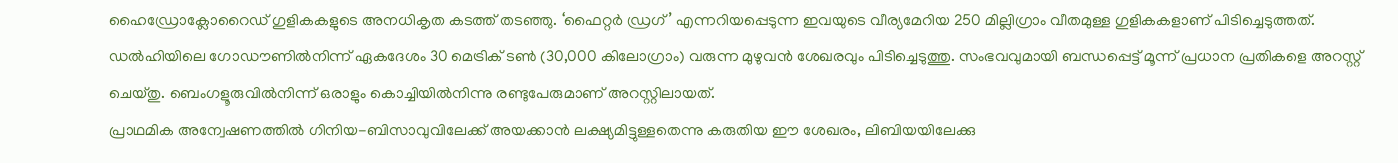ഹൈഡ്രോക്ലോറൈഡ് ഗുളികകളുടെ അനധികൃത കടത്ത് തടഞ്ഞു. ‘ഫൈറ്റർ ഡ്രഗ്’ എന്നറിയപ്പെടുന്ന ഇവയുടെ വീര്യമേറിയ 250 മില്ലിഗ്രാം വീതമുള്ള ഗുളികകളാണ് പിടിച്ചെടുത്തത്. ഡൽഹിയിലെ ഗോഡൗണിൽനിന്ന് ഏകദേശം 30 മെട്രിക് ടൺ (30,000 കിലോഗ്രാം) വരുന്ന മുഴുവൻ ശേഖരവും പിടിച്ചെടുത്തു. സംഭവവുമായി ബന്ധപ്പെട്ട് മൂന്ന് പ്രധാന പ്രതികളെ അറസ്റ്റ് ചെയ്തു. ബെംഗളൂരുവിൽനിന്ന് ‌ഒരാളും കൊച്ചിയിൽനിന്നു രണ്ടുപേരുമാണ് അറസ്റ്റിലായത്.
പ്രാഥമിക അന്വേഷണത്തിൽ ഗിനിയ-ബിസാവുവിലേക്ക് അയക്കാൻ ലക്ഷ്യമിട്ടുള്ളതെന്നു കരുതിയ ഈ ശേഖരം, ലിബിയയിലേക്കു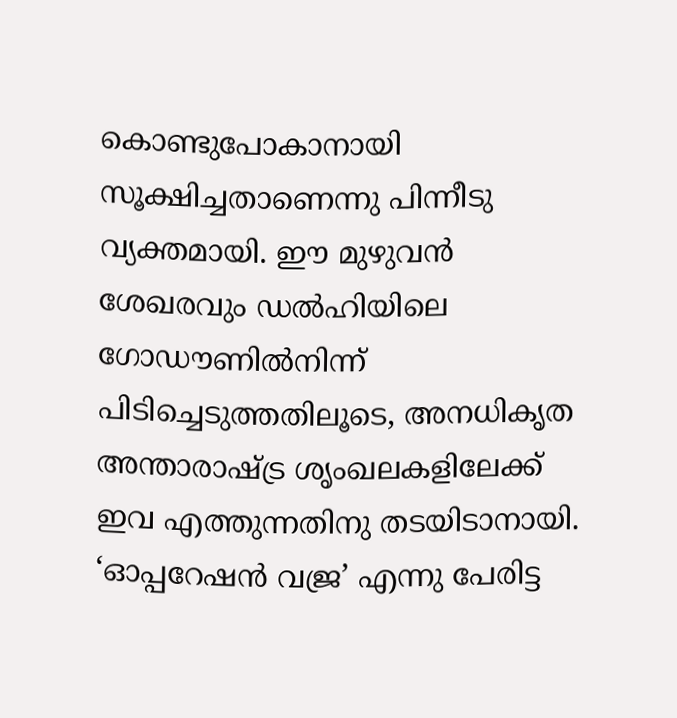കൊണ്ടുപോകാനായി സൂക്ഷിച്ചതാണെന്നു പിന്നീടു വ്യക്തമായി. ഈ മുഴുവൻ ശേഖരവും ഡൽഹിയിലെ ഗോഡൗണിൽനിന്ന് പിടിച്ചെടുത്തതിലൂടെ, അനധികൃത അന്താരാഷ്ട്ര ശൃംഖലകളിലേക്ക് ഇവ എത്തുന്നതിനു തടയിടാനായി.
‘ഓപ്പറേഷൻ വജ്ര’ എന്നു പേരിട്ട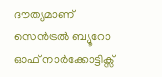ദൗത്യമാണ് സെൻട്രൽ ബ്യൂറോ ഓഫ് നാർക്കോട്ടിക്സ്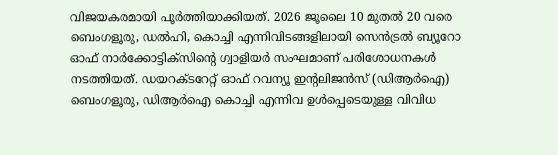വിജയകരമായി പൂർത്തിയാക്കിയത്. 2026 ജൂലൈ 10 മുതൽ 20 വരെ ബെംഗളൂരു, ഡൽഹി, കൊച്ചി എന്നിവിടങ്ങളിലായി സെൻട്രൽ ബ്യൂറോ ഓഫ് നാർക്കോട്ടിക്സിന്റെ ഗ്വാളിയർ സംഘമാണ് പരിശോധനകൾ നടത്തിയത്. ഡയറക്ടറേറ്റ് ഓഫ് റവന്യൂ ഇന്റലിജൻസ് (ഡിആർഐ) ബെംഗളൂരു, ഡിആർഐ കൊച്ചി എന്നിവ ഉൾപ്പെടെയുള്ള വിവിധ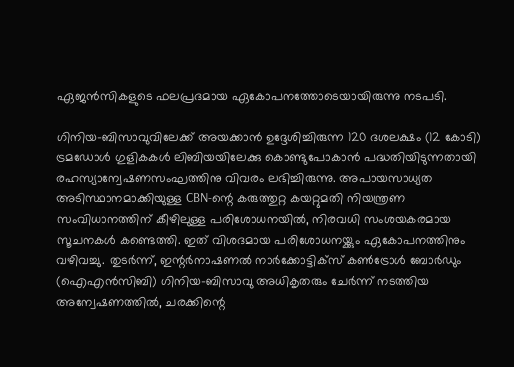ഏജൻസികളുടെ ഫലപ്രദമായ ഏകോപനത്തോടെയായിരുന്നു നടപടി.

ഗിനിയ-ബിസാവുവിലേക്ക് അയക്കാൻ ഉദ്ദേശിച്ചിരുന്ന 120 ദശലക്ഷം (12 കോടി) ട്രമഡോൾ ഗുളികകൾ ലിബിയയിലേക്കു കൊണ്ടുപോകാൻ പദ്ധതിയിടുന്നതായി രഹസ്യാന്വേഷണസംഘത്തിനു വിവരം ലഭിച്ചിരുന്നു. അപായസാധ്യത അടിസ്ഥാനമാക്കിയുള്ള CBN-ന്റെ കരുത്തുറ്റ കയറ്റുമതി നിയന്ത്രണ സംവിധാനത്തിന് കീഴിലുള്ള പരിശോധനയിൽ, നിരവധി സംശയകരമായ സൂചനകൾ കണ്ടെത്തി. ഇത് വിശദമായ പരിശോധനയ്ക്കും ഏകോപനത്തിനും വഴിവച്ചു. തുടർന്ന്, ഇന്റർനാഷണൽ നാർക്കോട്ടിക്സ് കൺട്രോൾ ബോർഡും (ഐഎൻസിബി) ഗിനിയ-ബിസാവു അധികൃതരും ചേർന്ന് നടത്തിയ അന്വേഷണത്തിൽ, ചരക്കിന്റെ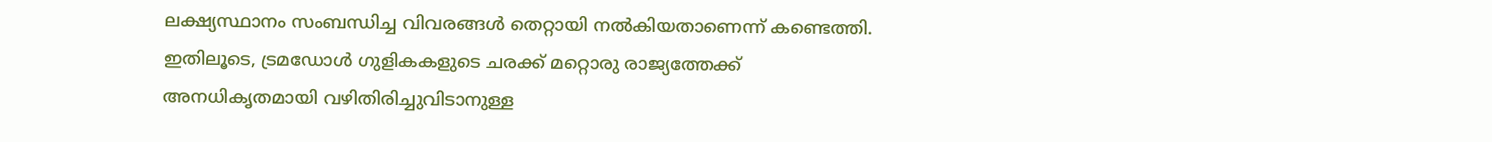ലക്ഷ്യസ്ഥാനം സംബന്ധിച്ച വിവരങ്ങൾ തെറ്റായി നൽകിയതാണെന്ന് കണ്ടെത്തി. ഇതിലൂടെ, ട്രമഡോൾ ഗുളികകളുടെ ചരക്ക് മറ്റൊരു രാജ്യത്തേക്ക് അനധികൃതമായി വഴിതിരിച്ചുവിടാനുള്ള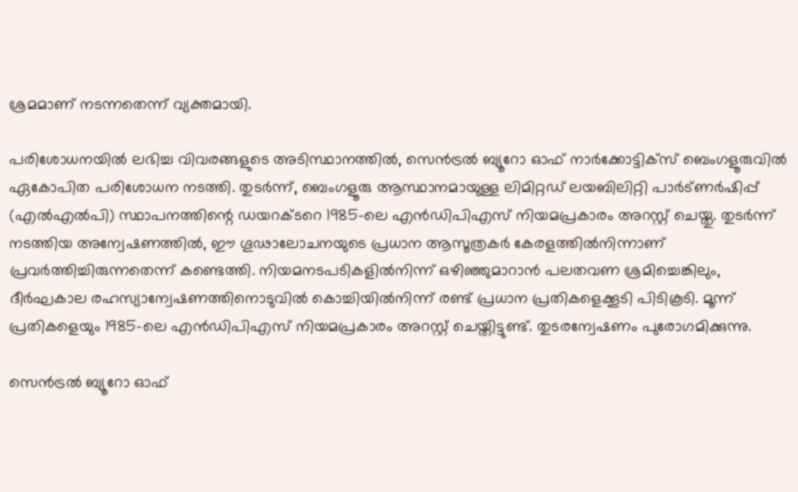ശ്രമമാണ് നടന്നതെന്ന് വ്യക്തമായി.

പരിശോധനയിൽ ലഭിച്ച വിവരങ്ങളുടെ അടിസ്ഥാനത്തിൽ, സെൻട്രൽ ബ്യൂറോ ഓഫ് നാർക്കോട്ടിക്സ് ബെംഗളൂരുവിൽ ഏകോപിത പരിശോധന നടത്തി. തുടർന്ന്, ബെംഗളൂരു ആസ്ഥാനമായുള്ള ലിമിറ്റഡ് ലയബിലിറ്റി പാർട്ണർഷിപ്പ് (എൽഎൽപി) സ്ഥാപനത്തിന്റെ ഡയറക്ടറെ 1985-ലെ എൻഡിപിഎസ് നിയമപ്രകാരം അറസ്റ്റ് ചെയ്തു. തുടർന്ന് നടത്തിയ അന്വേഷണത്തിൽ, ഈ ഗൂഢാലോചനയുടെ പ്രധാന ആസൂത്രകർ കേരളത്തിൽനിന്നാണ് പ്രവർത്തിച്ചിരുന്നതെന്ന് കണ്ടെത്തി. നിയമനടപടികളിൽനിന്ന് ഒഴിഞ്ഞുമാറാൻ പലതവണ ശ്രമിച്ചെങ്കിലും, ദീർഘകാല രഹസ്യാന്വേഷണത്തിനൊടുവിൽ കൊച്ചിയിൽനിന്ന് രണ്ട് പ്രധാന പ്രതികളെക്കൂടി പിടികൂടി. മൂന്ന് പ്രതികളെയും 1985-ലെ എൻഡിപിഎസ് നിയമപ്രകാരം അറസ്റ്റ് ചെയ്തിട്ടുണ്ട്. തുടരന്വേഷണം പുരോഗമിക്കുന്നു.

സെൻട്രൽ ബ്യൂറോ ഓഫ്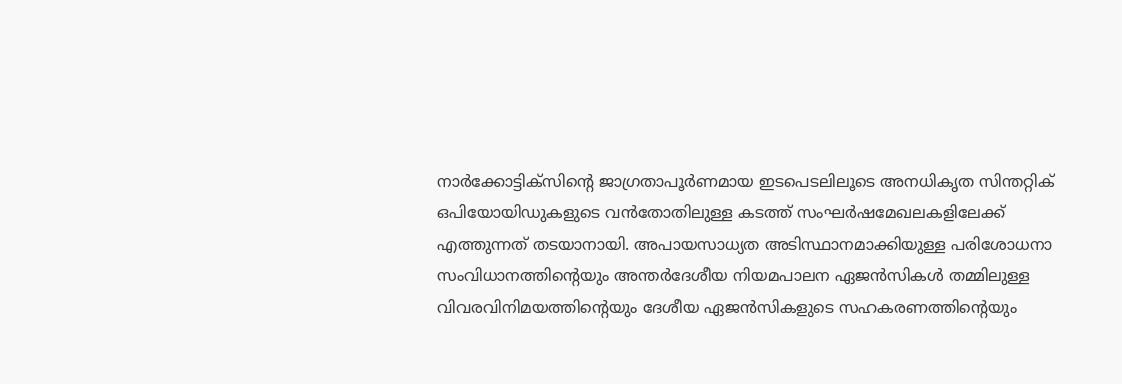നാർക്കോട്ടിക്സിന്റെ ജാഗ്രതാപൂർണമായ ഇടപെടലിലൂടെ അനധികൃത സിന്തറ്റിക് ഒപിയോയിഡുകളുടെ വൻതോതിലുള്ള കടത്ത് സംഘർഷമേഖലകളിലേക്ക് എത്തുന്നത് തടയാനായി. അപായസാധ്യത അടിസ്ഥാനമാക്കിയുള്ള പരിശോധനാ സംവിധാനത്തിന്റെയും അന്തർദേശീയ നിയമപാലന ഏജൻസികൾ തമ്മിലുള്ള വിവരവിനിമയത്തിന്റെയും ദേശീയ ഏജൻസികളുടെ സഹകരണത്തിന്റെയും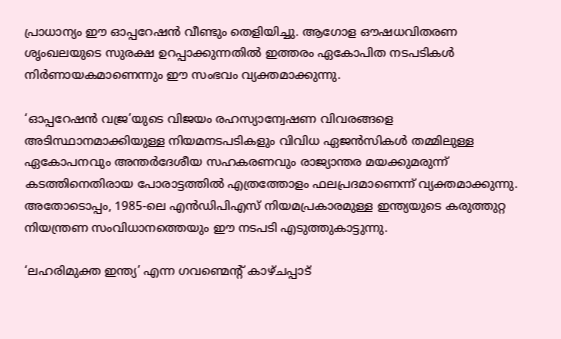പ്രാധാന്യം ഈ ഓപ്പറേഷൻ വീണ്ടും തെളിയിച്ചു. ആഗോള ഔഷധവിതരണ ശൃംഖലയുടെ സുരക്ഷ ഉറപ്പാക്കുന്നതിൽ ഇത്തരം ഏകോപിത നടപടികൾ നിർണായകമാണെന്നും ഈ സംഭവം വ്യക്തമാക്കുന്നു.

‘ഓപ്പറേഷൻ വജ്ര’യുടെ വിജയം രഹസ്യാന്വേഷണ വിവരങ്ങളെ അടിസ്ഥാനമാക്കിയുള്ള നിയമനടപടികളും വിവിധ ഏജൻസികൾ തമ്മിലുള്ള ഏകോപനവും അന്തർദേശീയ സഹകരണവും രാജ്യാന്തര മയക്കുമരുന്ന് കടത്തിനെതിരായ പോരാട്ടത്തിൽ എത്രത്തോളം ഫലപ്രദമാണെന്ന് വ്യക്തമാക്കുന്നു. അതോടൊപ്പം, 1985-ലെ എൻഡിപിഎസ് നിയമപ്രകാരമുള്ള ഇന്ത്യയുടെ കരുത്തുറ്റ നിയന്ത്രണ സംവിധാനത്തെയും ഈ നടപടി എടുത്തുകാട്ടുന്നു.

‘ലഹരിമുക്ത ഇന്ത്യ’ എന്ന ഗവണ്മെന്റ് കാഴ്ചപ്പാട്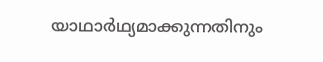യാഥാർഥ്യമാക്കുന്നതിനും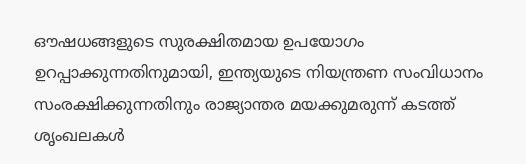ഔഷധങ്ങളുടെ സുരക്ഷിതമായ ഉപയോഗം ഉറപ്പാക്കുന്നതിനുമായി, ഇന്ത്യയുടെ നിയന്ത്രണ സംവിധാനം സംരക്ഷിക്കുന്നതിനും രാജ്യാന്തര മയക്കുമരുന്ന് കടത്ത് ശൃംഖലകൾ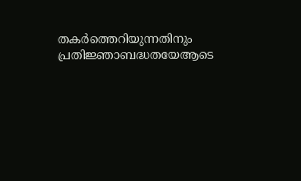തകർത്തെറിയുന്നതിനും പ്രതിജ്ഞാബദ്ധതയേആടെ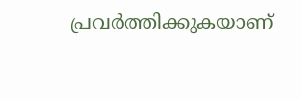പ്രവർത്തിക്കുകയാണ്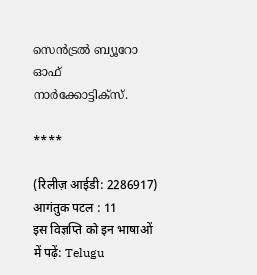സെൻട്രൽ ബ്യൂറോ ഓഫ് നാർക്കോട്ടിക്സ്.

****

(रिलीज़ आईडी: 2286917) आगंतुक पटल : 11
इस विज्ञप्ति को इन भाषाओं में पढ़ें: Telugu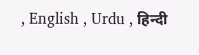, English , Urdu , हिन्दी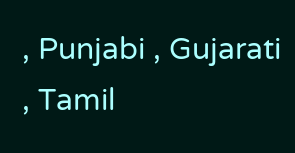, Punjabi , Gujarati , Tamil